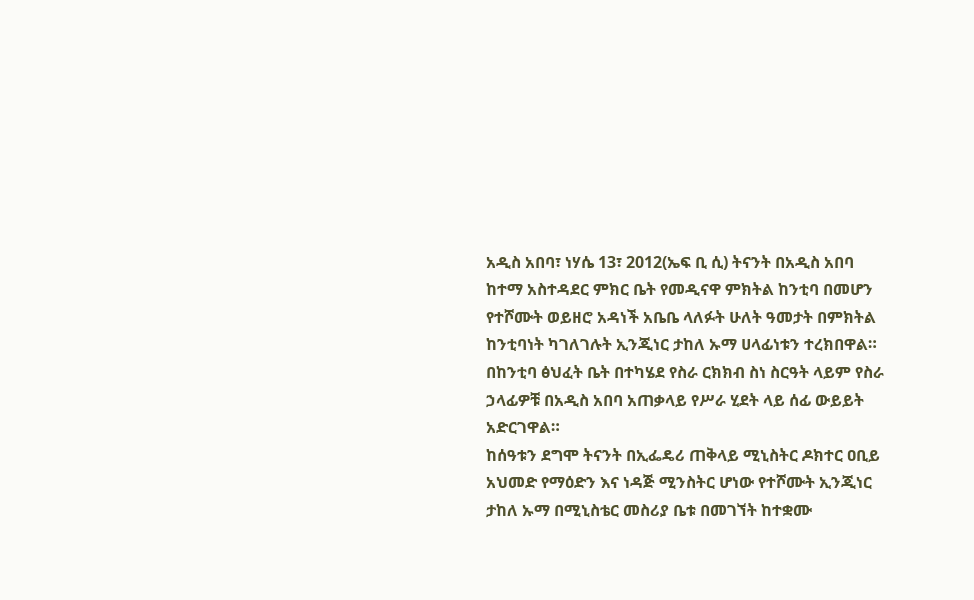አዲስ አበባ፣ ነሃሴ 13፣ 2012(ኤፍ ቢ ሲ) ትናንት በአዲስ አበባ ከተማ አስተዳደር ምክር ቤት የመዲናዋ ምክትል ከንቲባ በመሆን የተሾሙት ወይዘሮ አዳነች አቤቤ ላለፉት ሁለት ዓመታት በምክትል ከንቲባነት ካገለገሉት ኢንጂነር ታከለ ኡማ ሀላፊነቱን ተረክበዋል።
በከንቲባ ፅህፈት ቤት በተካሄደ የስራ ርክክብ ስነ ስርዓት ላይም የስራ ኃላፊዎቹ በአዲስ አበባ አጠቃላይ የሥራ ሂደት ላይ ሰፊ ውይይት አድርገዋል።
ከሰዓቱን ደግሞ ትናንት በኢፌዴሪ ጠቅላይ ሚኒስትር ዶክተር ዐቢይ አህመድ የማዕድን እና ነዳጅ ሚንስትር ሆነው የተሾሙት ኢንጂነር ታከለ ኡማ በሚኒስቴር መስሪያ ቤቱ በመገኘት ከተቋሙ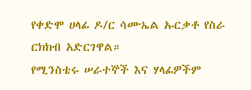የቀድሞ ሀላፊ ዶ/ር ሳሙኤል ኡርቃቶ የስራ ርክክብ አድርገዋል።
የሚንስቴሩ ሠራተኞች እና ሃላፊዎችም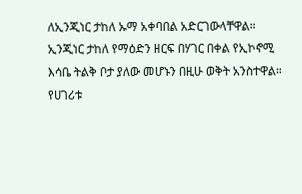ለኢንጂነር ታከለ ኡማ አቀባበል አድርገውላቸዋል።
ኢንጂነር ታከለ የማዕድን ዘርፍ በሃገር በቀል የኢኮኖሚ እሳቤ ትልቅ ቦታ ያለው መሆኑን በዚሁ ወቅት አንስተዋል።
የሀገሪቱ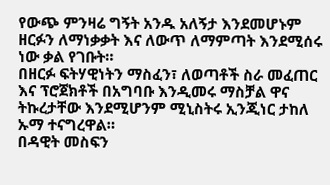የውጭ ምንዛሬ ግኝት አንዱ አለኝታ እንደመሆኑም ዘርፉን ለማነቃቃት እና ለውጥ ለማምጣት እንደሚሰሩ ነው ቃል የገቡት።
በዘርፉ ፍትሃዊነትን ማስፈን፣ ለወጣቶች ስራ መፈጠር እና ፕሮጀክቶች በአግባቡ እንዲመሩ ማስቻል ዋና ትኩረታቸው እንደሚሆንም ሚኒስትሩ ኢንጂነር ታከለ ኡማ ተናግረዋል።
በዳዊት መስፍን